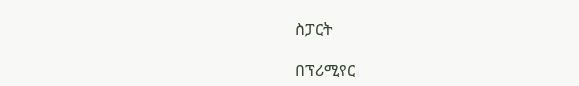ስፓርት

በፕሪሚየር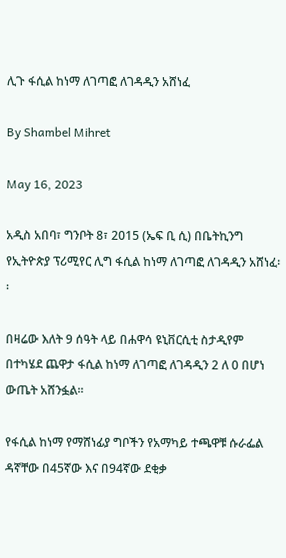ሊጉ ፋሲል ከነማ ለገጣፎ ለገዳዲን አሸነፈ

By Shambel Mihret

May 16, 2023

አዲስ አበባ፣ ግንቦት 8፣ 2015 (ኤፍ ቢ ሲ) በቤትኪንግ የኢትዮጵያ ፕሪሚየር ሊግ ፋሲል ከነማ ለገጣፎ ለገዳዲን አሸነፈ፡፡

በዛሬው እለት 9 ሰዓት ላይ በሐዋሳ ዩኒቨርሲቲ ስታዲየም በተካሄደ ጨዋታ ፋሲል ከነማ ለገጣፎ ለገዳዲን 2 ለ 0 በሆነ ውጤት አሸንፏል፡፡

የፋሲል ከነማ የማሸነፊያ ግቦችን የአማካይ ተጫዋቹ ሱራፌል ዳኛቸው በ45ኛው እና በ94ኛው ደቂቃ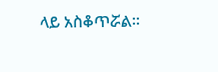ላይ አስቆጥሯል፡፡